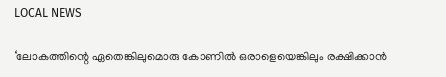LOCAL NEWS

‘ലോകത്തിന്റെ ഏതെങ്കിലുമൊരു കോണിൽ ഒരാളെയെങ്കിലും രക്ഷിക്കാൻ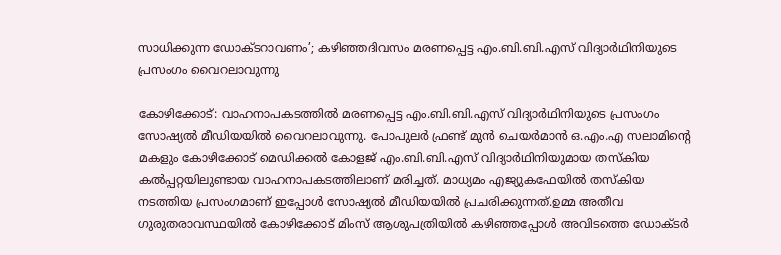സാധിക്കുന്ന ഡോക്ടറാവണം’; കഴിഞ്ഞദിവസം മരണപ്പെട്ട എം.ബി.ബി.എസ് വിദ്യാർഥിനിയുടെ പ്രസംഗം വൈറലാവുന്നു

കോഴിക്കോട്: വാഹനാപകടത്തിൽ മരണപ്പെട്ട എം.ബി.ബി.എസ് വിദ്യാർഥിനിയുടെ പ്രസംഗം സോഷ്യൽ മീഡിയയിൽ വൈറലാവുന്നു. പോപുലർ ഫ്രണ്ട് മുൻ ചെയർമാൻ ഒ.എം.എ സലാമിന്റെ മകളും കോഴിക്കോട് മെഡിക്കൽ കോളജ് എം.ബി.ബി.എസ് വിദ്യാർഥിനിയുമായ തസ്‌കിയ കൽപ്പറ്റയിലുണ്ടായ വാഹനാപകടത്തിലാണ് മരിച്ചത്. മാധ്യമം എജ്യുകഫേയിൽ തസ്‌കിയ നടത്തിയ പ്രസംഗമാണ് ഇപ്പോൾ സോഷ്യൽ മീഡിയയിൽ പ്രചരിക്കുന്നത്.ഉമ്മ അതീവ ഗുരുതരാവസ്ഥയിൽ കോഴിക്കോട് മിംസ് ആശുപത്രിയിൽ കഴിഞ്ഞപ്പോൾ അവിടത്തെ ഡോക്ടർ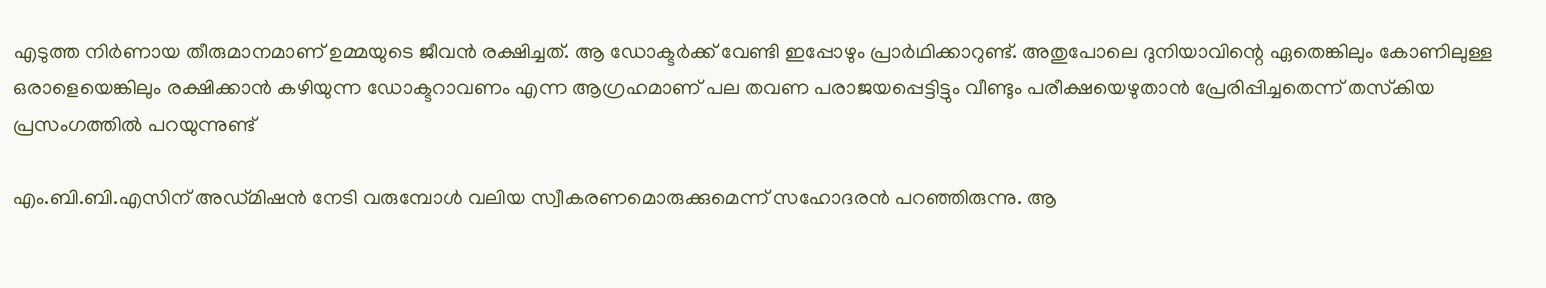എടുത്ത നിർണായ തീരുമാനമാണ് ഉമ്മയുടെ ജീവൻ രക്ഷിച്ചത്. ആ ഡോക്ടർക്ക് വേണ്ടി ഇപ്പോഴും പ്രാർഥിക്കാറുണ്ട്. അതുപോലെ ദുനിയാവിന്റെ ഏതെങ്കിലും കോണിലുള്ള ഒരാളെയെങ്കിലും രക്ഷിക്കാൻ കഴിയുന്ന ഡോക്ടറാവണം എന്ന ആഗ്രഹമാണ് പല തവണ പരാജയപ്പെട്ടിട്ടും വീണ്ടും പരീക്ഷയെഴുതാൻ പ്രേരിപ്പിച്ചതെന്ന് തസ്‌കിയ പ്രസംഗത്തിൽ പറയുന്നുണ്ട്

എം.ബി.ബി.എസിന് അഡ്മിഷൻ നേടി വരുമ്പോൾ വലിയ സ്വീകരണമൊരുക്കുമെന്ന് സഹോദരൻ പറഞ്ഞിരുന്നു. ആ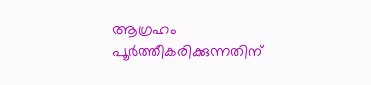ആഗ്രഹം പൂർത്തീകരിക്കുന്നതിന്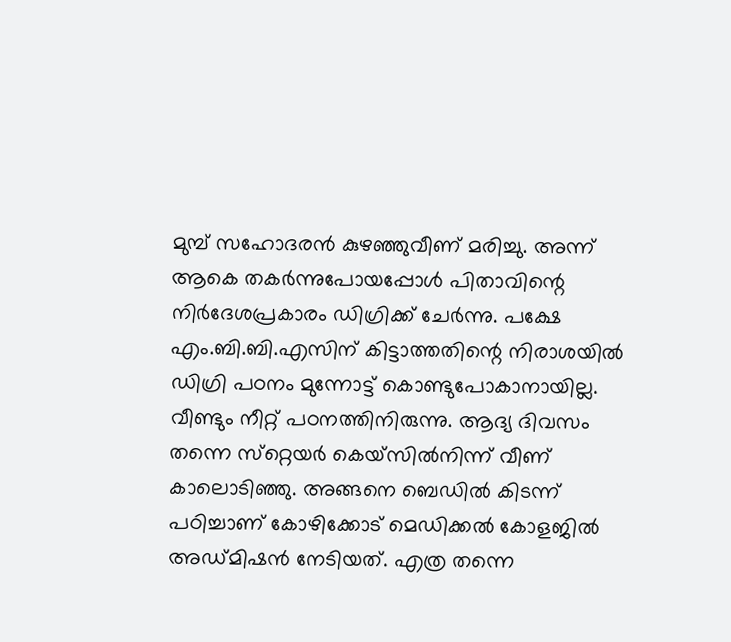മുമ്പ് സഹോദരൻ കുഴഞ്ഞുവീണ് മരിച്ചു. അന്ന് ആകെ തകർന്നുപോയപ്പോൾ പിതാവിന്റെ നിർദേശപ്രകാരം ഡിഗ്രിക്ക് ചേർന്നു. പക്ഷേ എം.ബി.ബി.എസിന് കിട്ടാത്തതിന്റെ നിരാശയിൽ ഡിഗ്രി പഠനം മുന്നോട്ട് കൊണ്ടുപോകാനായില്ല. വീണ്ടും നീറ്റ് പഠനത്തിനിരുന്നു. ആദ്യ ദിവസം തന്നെ സ്‌റ്റെയർ കെയ്‌സിൽനിന്ന് വീണ് കാലൊടിഞ്ഞു. അങ്ങനെ ബെഡിൽ കിടന്ന് പഠിച്ചാണ് കോഴിക്കോട് മെഡിക്കൽ കോളജിൽ അഡ്മിഷൻ നേടിയത്. എത്ര തന്നെ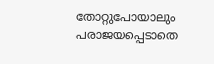തോറ്റുപോയാലും പരാജയപ്പെടാതെ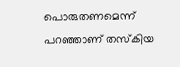പൊരുതണമെന്ന് പറഞ്ഞാണ് തസ്‌കിയ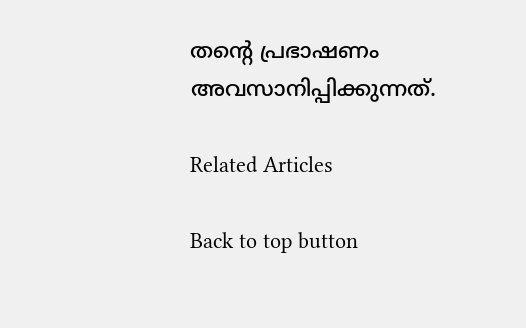തന്റെ പ്രഭാഷണം അവസാനിപ്പിക്കുന്നത്.

Related Articles

Back to top button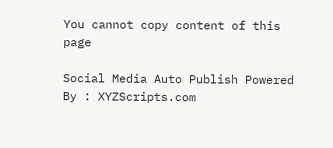You cannot copy content of this page

Social Media Auto Publish Powered By : XYZScripts.com